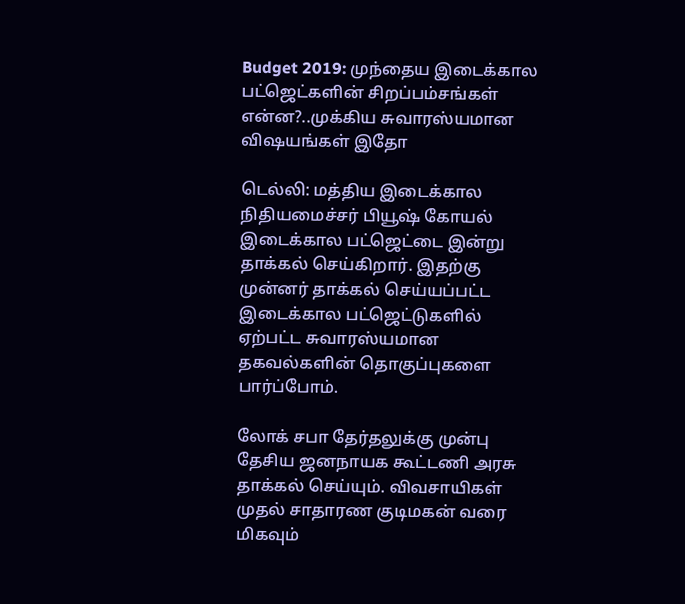Budget 2019: முந்தைய இடைக்கால பட்ஜெட்களின் சிறப்பம்சங்கள் என்ன?..முக்கிய சுவாரஸ்யமான விஷயங்கள் இதோ

டெல்லி: மத்திய இடைக்கால நிதியமைச்சர் பியூஷ் கோயல் இடைக்கால பட்ஜெட்டை இன்று தாக்கல் செய்கிறார். இதற்கு முன்னர் தாக்கல் செய்யப்பட்ட இடைக்கால பட்ஜெட்டுகளில் ஏற்பட்ட சுவாரஸ்யமான தகவல்களின் தொகுப்புகளை பார்ப்போம்.

லோக் சபா தேர்தலுக்கு முன்பு தேசிய ஜனநாயக கூட்டணி அரசு தாக்கல் செய்யும். விவசாயிகள் முதல் சாதாரண குடிமகன் வரை மிகவும்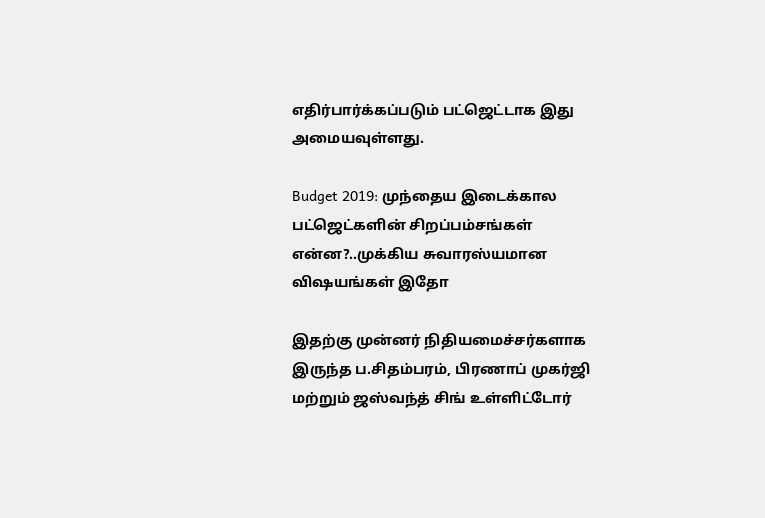எதிர்பார்க்கப்படும் பட்ஜெட்டாக இது அமையவுள்ளது.

Budget 2019: முந்தைய இடைக்கால பட்ஜெட்களின் சிறப்பம்சங்கள் என்ன?..முக்கிய சுவாரஸ்யமான விஷயங்கள் இதோ

இதற்கு முன்னர் நிதியமைச்சர்களாக இருந்த ப.சிதம்பரம், பிரணாப் முகர்ஜி மற்றும் ஜஸ்வந்த் சிங் உள்ளிட்டோர்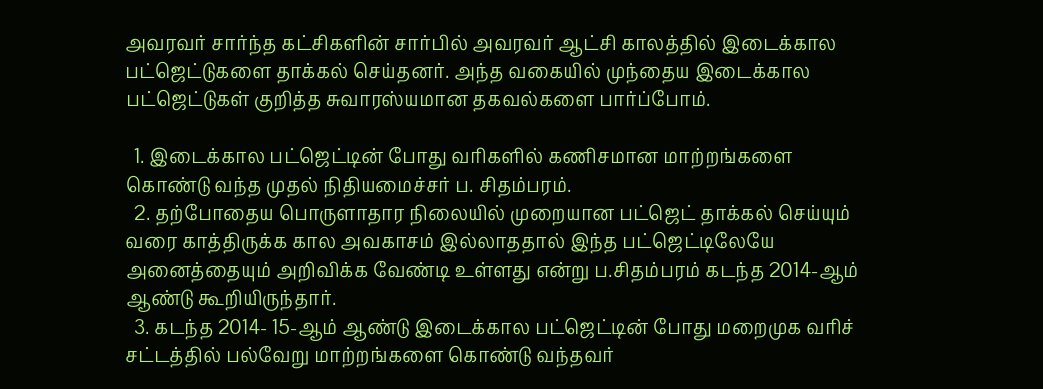அவரவர் சார்ந்த கட்சிகளின் சார்பில் அவரவர் ஆட்சி காலத்தில் இடைக்கால பட்ஜெட்டுகளை தாக்கல் செய்தனர். அந்த வகையில் முந்தைய இடைக்கால பட்ஜெட்டுகள் குறித்த சுவாரஸ்யமான தகவல்களை பார்ப்போம்.

  1. இடைக்கால பட்ஜெட்டின் போது வரிகளில் கணிசமான மாற்றங்களை கொண்டு வந்த முதல் நிதியமைச்சர் ப. சிதம்பரம்.
  2. தற்போதைய பொருளாதார நிலையில் முறையான பட்ஜெட் தாக்கல் செய்யும் வரை காத்திருக்க கால அவகாசம் இல்லாததால் இந்த பட்ஜெட்டிலேயே அனைத்தையும் அறிவிக்க வேண்டி உள்ளது என்று ப.சிதம்பரம் கடந்த 2014-ஆம் ஆண்டு கூறியிருந்தார்.
  3. கடந்த 2014- 15-ஆம் ஆண்டு இடைக்கால பட்ஜெட்டின் போது மறைமுக வரிச் சட்டத்தில் பல்வேறு மாற்றங்களை கொண்டு வந்தவர்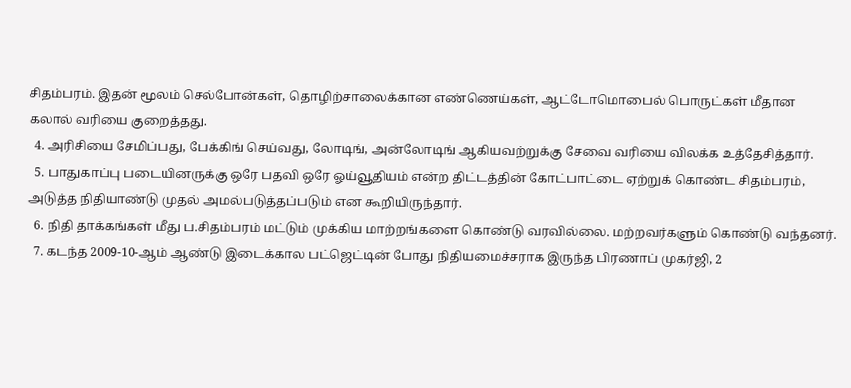சிதம்பரம். இதன் மூலம் செல்போன்கள், தொழிற்சாலைக்கான எண்ணெய்கள், ஆட்டோமொபைல் பொருட்கள் மீதான கலால் வரியை குறைத்தது.
  4. அரிசியை சேமிப்பது, பேக்கிங் செய்வது, லோடிங், அன்லோடிங் ஆகியவற்றுக்கு சேவை வரியை விலக்க உத்தேசித்தார்.
  5. பாதுகாப்பு படையினருக்கு ஒரே பதவி ஒரே ஓய்வூதியம் என்ற திட்டத்தின் கோட்பாட்டை ஏற்றுக் கொண்ட சிதம்பரம், அடுத்த நிதியாண்டு முதல் அமல்படுத்தப்படும் என கூறியிருந்தார்.
  6. நிதி தாக்கங்கள் மீது ப.சிதம்பரம் மட்டும் முக்கிய மாற்றங்களை கொண்டு வரவில்லை. மற்றவர்களும் கொண்டு வந்தனர்.
  7. கடந்த 2009-10-ஆம் ஆண்டு இடைக்கால பட்ஜெட்டின் போது நிதியமைச்சராக இருந்த பிரணாப் முகர்ஜி, 2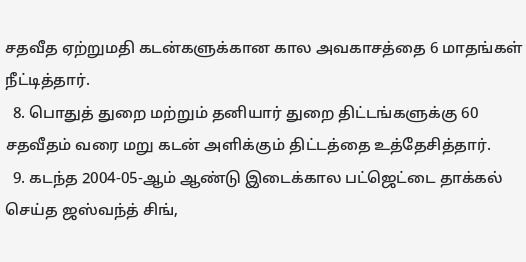சதவீத ஏற்றுமதி கடன்களுக்கான கால அவகாசத்தை 6 மாதங்கள் நீட்டித்தார்.
  8. பொதுத் துறை மற்றும் தனியார் துறை திட்டங்களுக்கு 60 சதவீதம் வரை மறு கடன் அளிக்கும் திட்டத்தை உத்தேசித்தார்.
  9. கடந்த 2004-05-ஆம் ஆண்டு இடைக்கால பட்ஜெட்டை தாக்கல் செய்த ஜஸ்வந்த் சிங்,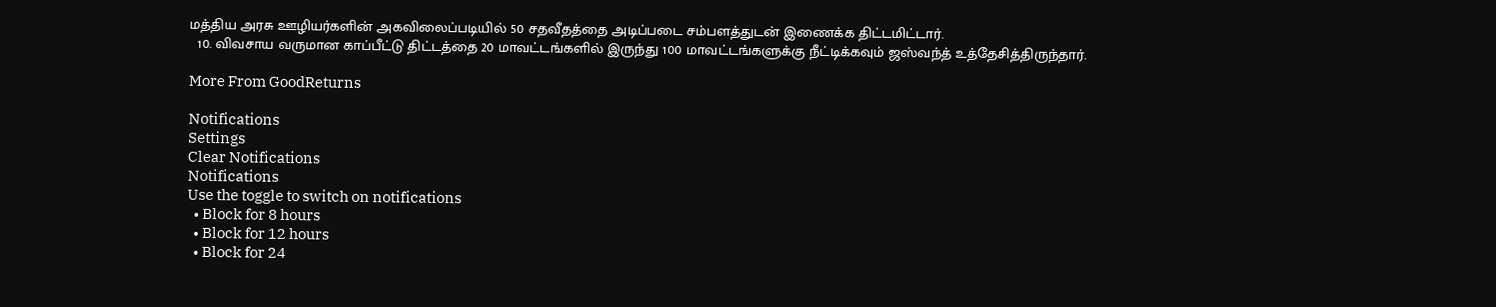மத்திய அரசு ஊழியர்களின் அகவிலைப்படியில் 50 சதவீதத்தை அடிப்படை சம்பளத்துடன் இணைக்க திட்டமிட்டார்.
  10. விவசாய வருமான காப்பீட்டு திட்டத்தை 20 மாவட்டங்களில் இருந்து 100 மாவட்டங்களுக்கு நீட்டிக்கவும் ஜஸ்வந்த் உத்தேசித்திருந்தார்.

More From GoodReturns

Notifications
Settings
Clear Notifications
Notifications
Use the toggle to switch on notifications
  • Block for 8 hours
  • Block for 12 hours
  • Block for 24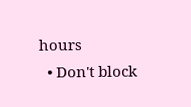hours
  • Don't block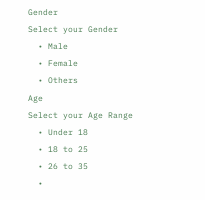Gender
Select your Gender
  • Male
  • Female
  • Others
Age
Select your Age Range
  • Under 18
  • 18 to 25
  • 26 to 35
  •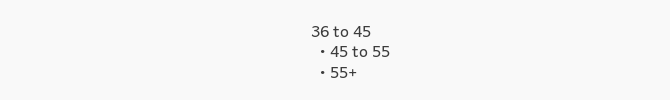36 to 45
  • 45 to 55
  • 55+